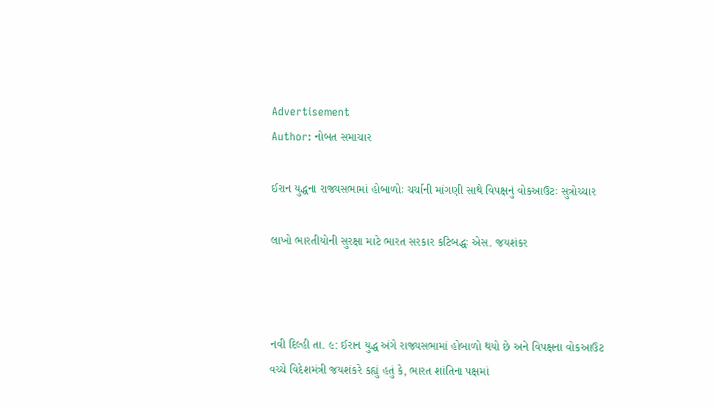Advertisement
Author: નોબત સમાચાર

ઈરાન યુદ્ધના રાજ્યસભામાં હોબાળોઃ ચર્ચાની માંગણી સાથે વિપક્ષનું વોકઆઉટઃ સુત્રોચ્ચાર

લાખો ભારતીયોની સુરક્ષા માટે ભારત સરકાર કટિબદ્ધઃ એસ. જયશંકર



નવી દિલ્હી તા. ૯: ઈરાન યુદ્ધ અંગે રાજ્યસભામાં હોબાળો થયો છે અને વિપક્ષના વોકઆઉટ વચ્ચે વિદેશમંત્રી જયશંકરે કહ્યું હતું કે, ભારત શાંતિના પક્ષમાં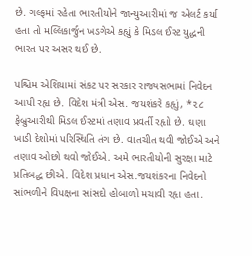છે. ગલ્ફમાં રહેતા ભારતીયોને જાન્યુઆરીમાં જ એલર્ટ કર્યા હતા તો મલ્લિકાર્જુન ખડગેએ કહ્યું કે મિડલ ઈસ્ટ યુદ્ધની ભારત પર અસર થઈ છે.

પશ્ચિમ એશિયામાં સંકટ પર સરકાર રાજ્યસભામાં નિવેદન આપી રહૃા છે. વિદેશ મંત્રી એસ. જયશંકરે કહૃાું, *૨૮ ફેબ્રુઆરીથી મિડલ ઈસ્ટમાં તણાવ પ્રવર્તી રહૃાો છે. ઘણા ખાડી દેશોમાં પરિસ્થિતિ તંગ છે. વાતચીત થવી જોઈએ અને તણાવ ઓછો થવો જોઈએ. અમે ભારતીયોની સુરક્ષા માટે પ્રતિબદ્ધ છીએ. વિદેશ પ્રધાન એસ.જયશંકરના નિવેદનો સાંભળીને વિપક્ષના સાંસદો હોબાળો મચાવી રહૃા હતા.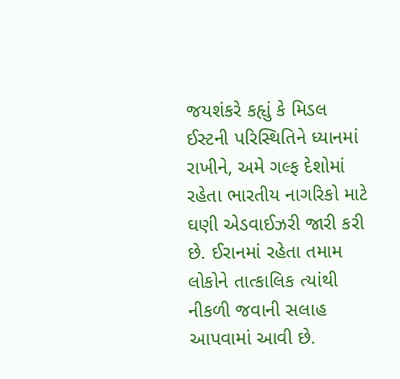જયશંકરે કહૃાું કે મિડલ ઈસ્ટની પરિસ્થિતિને ધ્યાનમાં રાખીને, અમે ગલ્ફ દેશોમાં રહેતા ભારતીય નાગરિકો માટે ઘણી એડવાઈઝરી જારી કરી છે. ઈરાનમાં રહેતા તમામ લોકોને તાત્કાલિક ત્યાંથી નીકળી જવાની સલાહ આપવામાં આવી છે.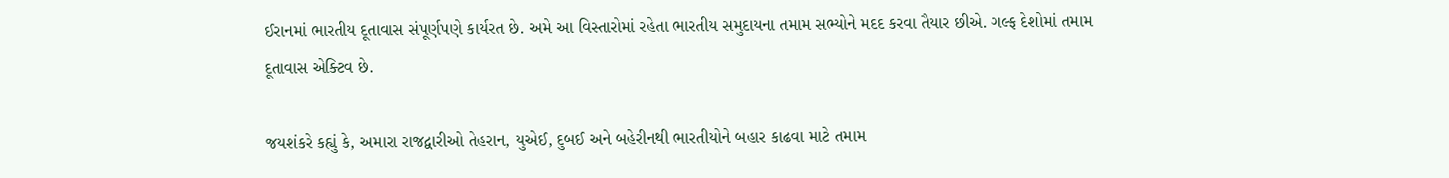ઈરાનમાં ભારતીય દૂતાવાસ સંપૂર્ણપણે કાર્યરત છે. અમે આ વિસ્તારોમાં રહેતા ભારતીય સમુદાયના તમામ સભ્યોને મદદ કરવા તૈયાર છીએ. ગલ્ફ દેશોમાં તમામ દૂતાવાસ એક્ટિવ છે.

જયશંકરે કહ્યું કે, અમારા રાજદ્વારીઓ તેહરાન, યુએઈ, દુબઈ અને બહેરીનથી ભારતીયોને બહાર કાઢવા માટે તમામ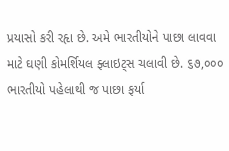પ્રયાસો કરી રહૃા છે. અમે ભારતીયોને પાછા લાવવા માટે ઘણી કોમર્શિયલ ફ્લાઇટ્સ ચલાવી છે. ૬૭,૦૦૦ ભારતીયો પહેલાથી જ પાછા ફર્યા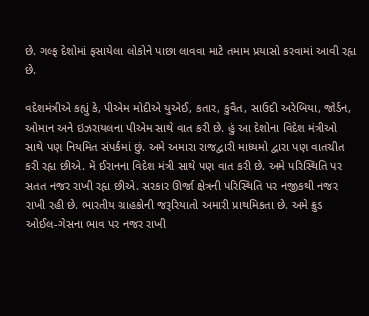છે. ગલ્ફ દેશોમાં ફસાયેલા લોકોને પાછા લાવવા માટે તમામ પ્રયાસો કરવામાં આવી રહૃા છે.

વદેશમંત્રીએ કહ્યું કે, પીએમ મોદીએ યુએઈ, કતાર, કુવૈત, સાઉદી અરેબિયા, જોર્ડન, ઓમાન અને ઇઝરાયલના પીએમ સાથે વાત કરી છે. હું આ દેશોના વિદેશ મંત્રીઓ સાથે પણ નિયમિત સંપર્કમાં છું. અમે અમારા રાજદ્વારી માધ્યમો દ્વારા પણ વાતચીત કરી રહૃા છીએ. મેં ઈરાનના વિદેશ મંત્રી સાથે પણ વાત કરી છે. અમે પરિસ્થિતિ પર સતત નજર રાખી રહૃા છીએ. સરકાર ઊર્જા ક્ષેત્રની પરિસ્થિતિ પર નજીકથી નજર રાખી રહી છે. ભારતીય ગ્રાહકોની જરૂરિયાતો અમારી પ્રાથમિકતા છે. અમે ક્રુડ ઓઈલ-ગેસના ભાવ પર નજર રાખી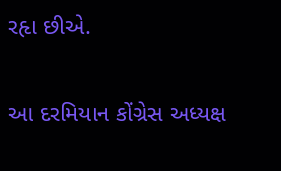રહૃા છીએ.

આ દરમિયાન કોંગ્રેસ અધ્યક્ષ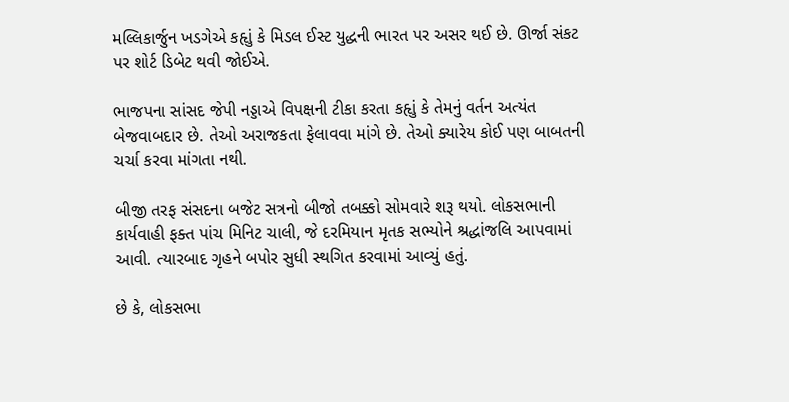મલ્લિકાર્જુન ખડગેએ કહૃાું કે મિડલ ઈસ્ટ યુદ્ધની ભારત પર અસર થઈ છે. ઊર્જા સંકટ પર શોર્ટ ડિબેટ થવી જોઈએ.

ભાજપના સાંસદ જેપી નડ્ડાએ વિપક્ષની ટીકા કરતા કહૃાું કે તેમનું વર્તન અત્યંત બેજવાબદાર છે. તેઓ અરાજકતા ફેલાવવા માંગે છે. તેઓ ક્યારેય કોઈ પણ બાબતની ચર્ચા કરવા માંગતા નથી.

બીજી તરફ સંસદના બજેટ સત્રનો બીજો તબક્કો સોમવારે શરૂ થયો. લોકસભાની કાર્યવાહી ફક્ત પાંચ મિનિટ ચાલી, જે દરમિયાન મૃતક સભ્યોને શ્રદ્ધાંજલિ આપવામાં આવી. ત્યારબાદ ગૃહને બપોર સુધી સ્થગિત કરવામાં આવ્યું હતું.

છે કે, લોકસભા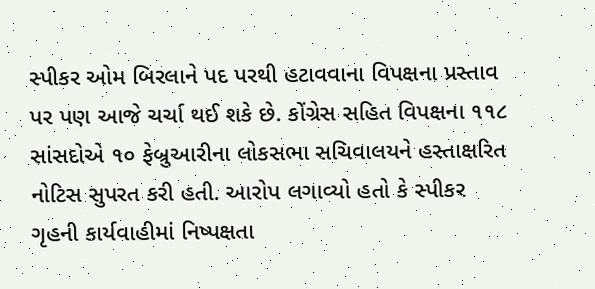સ્પીકર ઓમ બિરલાને પદ પરથી હટાવવાના વિપક્ષના પ્રસ્તાવ પર પણ આજે ચર્ચા થઈ શકે છે. કોંગ્રેસ સહિત વિપક્ષના ૧૧૮ સાંસદોએ ૧૦ ફેબ્રુઆરીના લોકસભા સચિવાલયને હસ્તાક્ષરિત નોટિસ સુપરત કરી હતી. આરોપ લગાવ્યો હતો કે સ્પીકર ગૃહની કાર્યવાહીમાં નિષ્પક્ષતા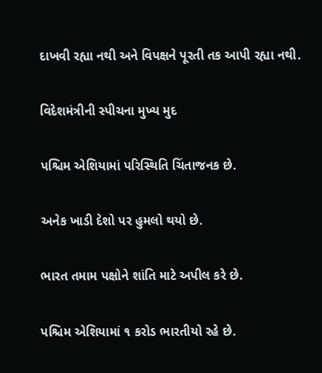દાખવી રહ્યા નથી અને વિપક્ષને પૂરતી તક આપી રહ્યા નથી.

વિદેશમંત્રીની સ્પીચના મુખ્ય મુદ

પશ્ચિમ એશિયામાં પરિસ્થિતિ ચિંતાજનક છે.

અનેક ખાડી દેશો પર હુમલો થયો છે.

ભારત તમામ પક્ષોને શાંતિ માટે અપીલ કરે છે.

પશ્ચિમ એશિયામાં ૧ કરોડ ભારતીયો રહે છે.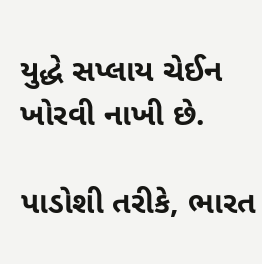યુદ્ધે સપ્લાય ચેઈન ખોરવી નાખી છે.

પાડોશી તરીકે, ભારત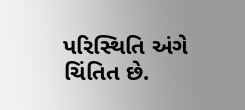પરિસ્થિતિ અંગે ચિંતિત છે.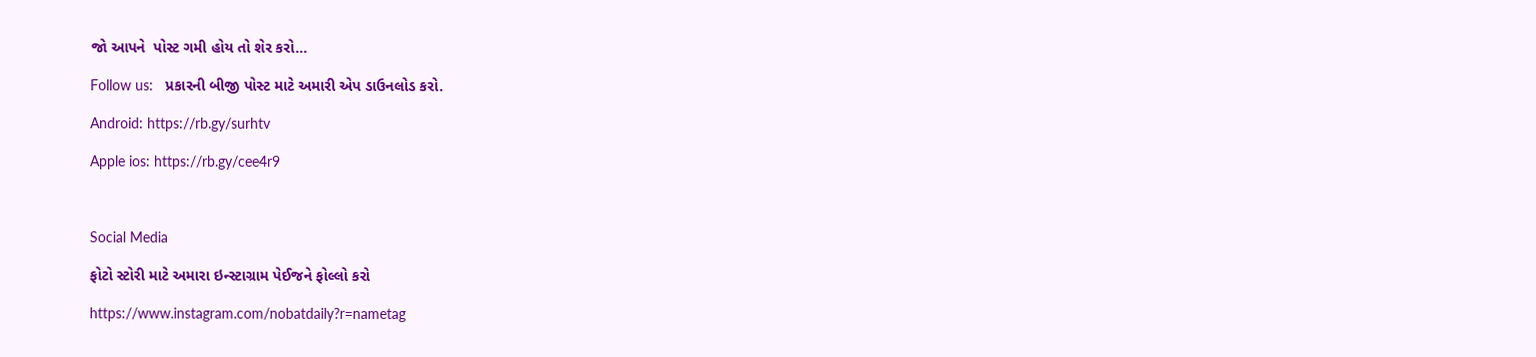જો આપને  પોસ્ટ ગમી હોય તો શેર કરો...

Follow us:   પ્રકારની બીજી પોસ્ટ માટે અમારી એપ ડાઉનલોડ કરો.

Android: https://rb.gy/surhtv

Apple ios: https://rb.gy/cee4r9



Social Media

ફોટો સ્ટોરી માટે અમારા ઇન્સ્ટાગ્રામ પેઈજને ફોલ્લો કરો

https://www.instagram.com/nobatdaily?r=nametag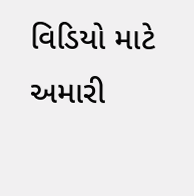વિડિયો માટે અમારી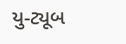યુ-ટ્યૂબ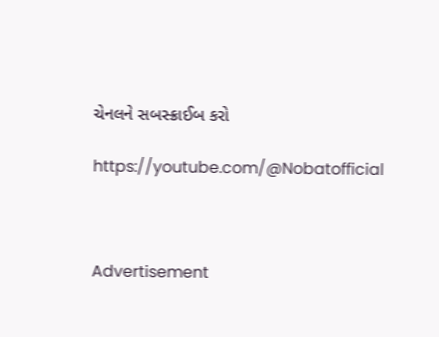ચેનલને સબસ્ક્રાઈબ કરો

https://youtube.com/@Nobatofficial



Advertisement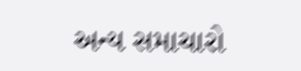અન્ય સમાચારો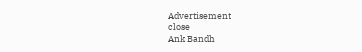Advertisement
close
Ank Bandh